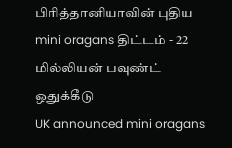பிரித்தானியாவின் புதிய mini oragans திட்டம் - 22 மில்லியன் பவுண்ட் ஒதுக்கீடு
UK announced mini oragans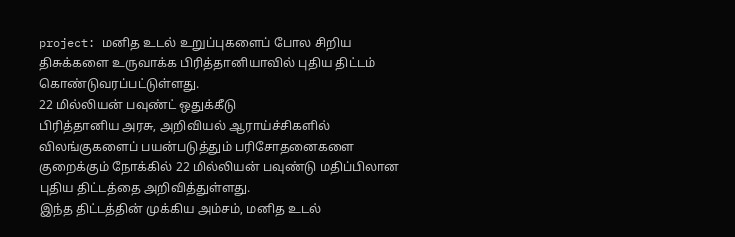project: மனித உடல் உறுப்புகளைப் போல சிறிய திசுக்களை உருவாக்க பிரித்தானியாவில் புதிய திட்டம் கொண்டுவரப்பட்டுள்ளது.
22 மில்லியன் பவுண்ட் ஒதுக்கீடு
பிரித்தானிய அரசு, அறிவியல் ஆராய்ச்சிகளில் விலங்குகளைப் பயன்படுத்தும் பரிசோதனைகளை குறைக்கும் நோக்கில் 22 மில்லியன் பவுண்டு மதிப்பிலான புதிய திட்டத்தை அறிவித்துள்ளது.
இந்த திட்டத்தின் முக்கிய அம்சம், மனித உடல்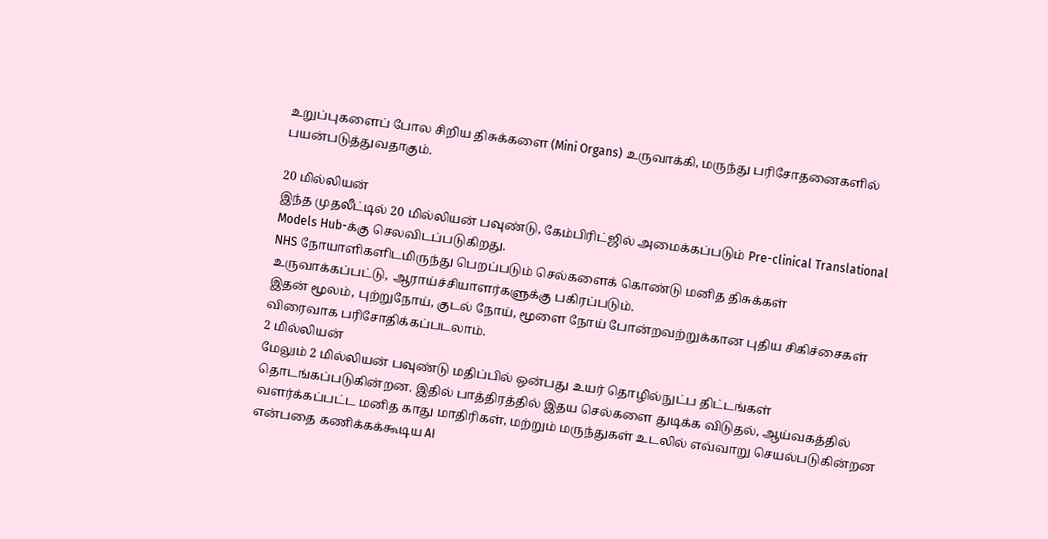உறுப்புகளைப் போல சிறிய திசுக்களை (Mini Organs) உருவாக்கி, மருந்து பரிசோதனைகளில் பயன்படுத்துவதாகும்.

20 மில்லியன்
இந்த முதலீட்டில் 20 மில்லியன் பவுண்டு, கேம்பிரிட்ஜில் அமைக்கப்படும் Pre-clinical Translational Models Hub-க்கு செலவிடப்படுகிறது.
NHS நோயாளிகளிடமிருந்து பெறப்படும் செல்களைக் கொண்டு மனித திசுக்கள் உருவாக்கப்பட்டு, ஆராய்ச்சியாளர்களுக்கு பகிரப்படும்.
இதன் மூலம், புற்றுநோய், குடல் நோய், மூளை நோய் போன்றவற்றுக்கான புதிய சிகிச்சைகள் விரைவாக பரிசோதிக்கப்படலாம்.
2 மில்லியன்
மேலும் 2 மில்லியன் பவுண்டு மதிப்பில் ஒன்பது உயர் தொழில்நுட்ப திட்டங்கள் தொடங்கப்படுகின்றன. இதில் பாத்திரத்தில் இதய செல்களை துடிக்க விடுதல், ஆய்வகத்தில் வளர்க்கப்பட்ட மனித காது மாதிரிகள், மற்றும் மருந்துகள் உடலில் எவ்வாறு செயல்படுகின்றன என்பதை கணிக்கக்கூடிய AI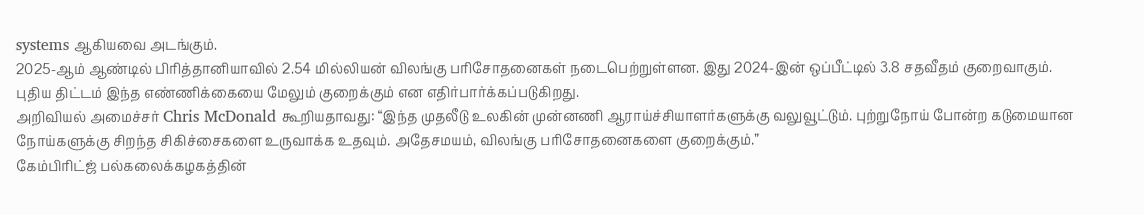systems ஆகியவை அடங்கும்.
2025-ஆம் ஆண்டில் பிரித்தானியாவில் 2.54 மில்லியன் விலங்கு பரிசோதனைகள் நடைபெற்றுள்ளன. இது 2024-இன் ஒப்பீட்டில் 3.8 சதவீதம் குறைவாகும். புதிய திட்டம் இந்த எண்ணிக்கையை மேலும் குறைக்கும் என எதிர்பார்க்கப்படுகிறது.
அறிவியல் அமைச்சர் Chris McDonald கூறியதாவது: “இந்த முதலீடு உலகின் முன்னணி ஆராய்ச்சியாளர்களுக்கு வலுவூட்டும். புற்றுநோய் போன்ற கடுமையான நோய்களுக்கு சிறந்த சிகிச்சைகளை உருவாக்க உதவும். அதேசமயம், விலங்கு பரிசோதனைகளை குறைக்கும்.”
கேம்பிரிட்ஜ் பல்கலைக்கழகத்தின்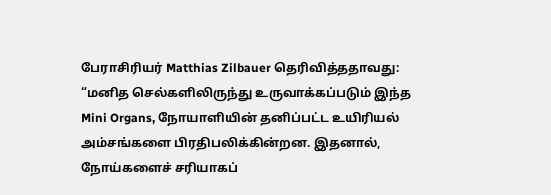பேராசிரியர் Matthias Zilbauer தெரிவித்ததாவது: “மனித செல்களிலிருந்து உருவாக்கப்படும் இந்த Mini Organs, நோயாளியின் தனிப்பட்ட உயிரியல் அம்சங்களை பிரதிபலிக்கின்றன. இதனால், நோய்களைச் சரியாகப்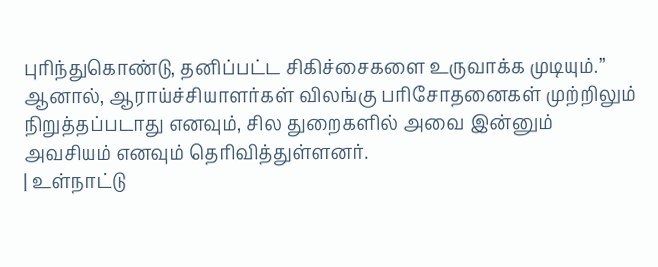புரிந்துகொண்டு, தனிப்பட்ட சிகிச்சைகளை உருவாக்க முடியும்.”
ஆனால், ஆராய்ச்சியாளர்கள் விலங்கு பரிசோதனைகள் முற்றிலும் நிறுத்தப்படாது எனவும், சில துறைகளில் அவை இன்னும் அவசியம் எனவும் தெரிவித்துள்ளனர்.
| உள்நாட்டு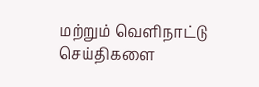மற்றும் வெளிநாட்டு செய்திகளை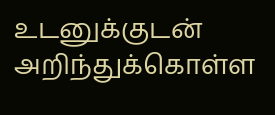உடனுக்குடன் அறிந்துக்கொள்ள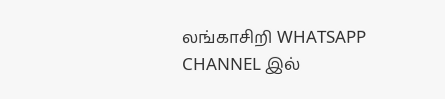லங்காசிறி WHATSAPP CHANNEL இல்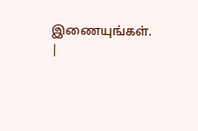இணையுங்கள். |